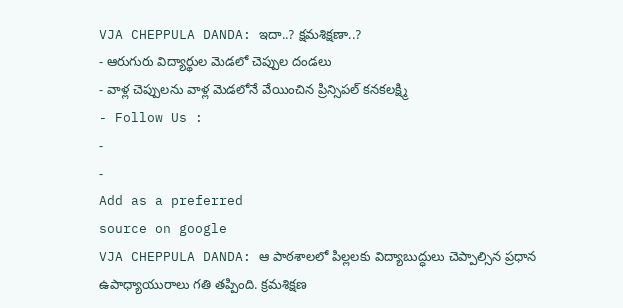VJA CHEPPULA DANDA: ఇదా..? క్షమశిక్షణా..?
- ఆరుగురు విద్యార్థుల మెడలో చెప్పుల దండలు
- వాళ్ల చెప్పులను వాళ్ల మెడలోనే వేయించిన ప్రిన్సిపల్ కనకలక్ష్మి
- Follow Us :
-
-
Add as a preferred
source on google
VJA CHEPPULA DANDA: ఆ పాఠశాలలో పిల్లలకు విద్యాబుద్ధులు చెప్పాల్సిన ప్రధాన ఉపాధ్యాయురాలు గతి తప్పింది. క్రమశిక్షణ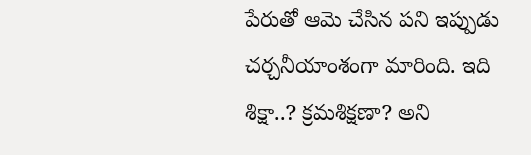పేరుతో ఆమె చేసిన పని ఇప్పుడు చర్చనీయాంశంగా మారింది. ఇది శిక్షా..? క్రమశిక్షణా? అని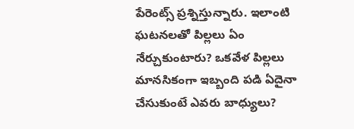పేరెంట్స్ ప్రశ్నిస్తున్నారు. ఇలాంటి ఘటనలతో పిల్లలు ఏం నేర్చుకుంటారు? ఒకవేళ పిల్లలు మానసికంగా ఇబ్బంది పడి ఏదైనా చేసుకుంటే ఎవరు బాధ్యులు?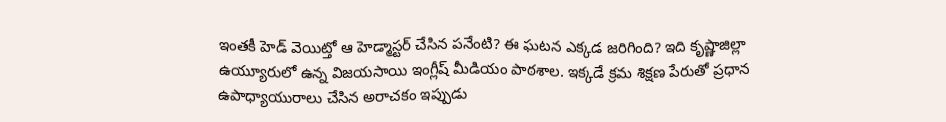ఇంతకీ హెడ్ వెయిట్తో ఆ హెడ్మాస్టర్ చేసిన పనేంటి? ఈ ఘటన ఎక్కడ జరిగింది? ఇది కృష్ణాజిల్లా ఉయ్యూరులో ఉన్న విజయసాయి ఇంగ్లీష్ మీడియం పాఠశాల. ఇక్కడే క్రమ శిక్షణ పేరుతో ప్రధాన ఉపాధ్యాయురాలు చేసిన అరాచకం ఇప్పుడు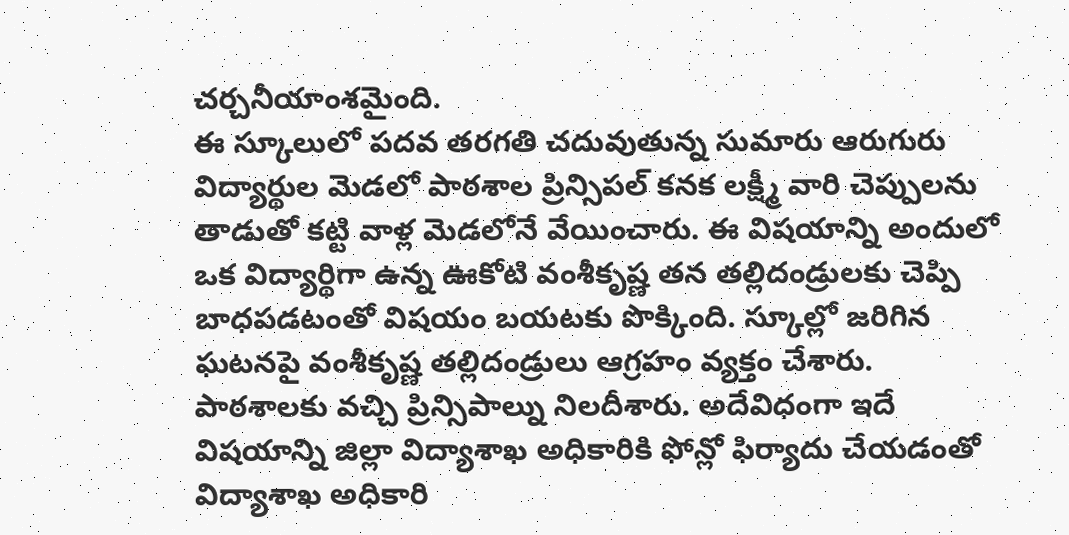చర్చనీయాంశమైంది.
ఈ స్కూలులో పదవ తరగతి చదువుతున్న సుమారు ఆరుగురు విద్యార్థుల మెడలో పాఠశాల ప్రిన్సిపల్ కనక లక్ష్మీ వారి చెప్పులను తాడుతో కట్టి వాళ్ల మెడలోనే వేయించారు. ఈ విషయాన్ని అందులో ఒక విద్యార్థిగా ఉన్న ఊకోటి వంశీకృష్ణ తన తల్లిదండ్రులకు చెప్పి బాధపడటంతో విషయం బయటకు పొక్కింది. స్కూల్లో జరిగిన ఘటనపై వంశీకృష్ణ తల్లిదండ్రులు ఆగ్రహం వ్యక్తం చేశారు. పాఠశాలకు వచ్చి ప్రిన్సిపాల్ను నిలదీశారు. అదేవిధంగా ఇదే విషయాన్ని జిల్లా విద్యాశాఖ అధికారికి ఫోన్లో ఫిర్యాదు చేయడంతో విద్యాశాఖ అధికారి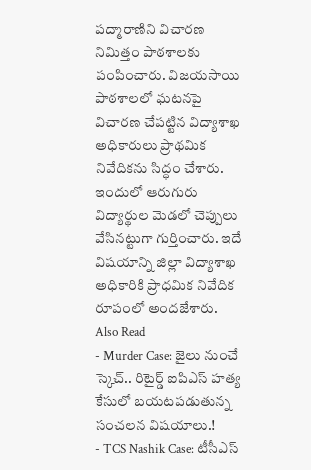పద్మారాణిని విచారణ నిమిత్తం పాఠశాలకు పంపించారు. విజయసాయి పాఠశాలలో ఘటనపై విచారణ చేపట్టిన విద్యాశాఖ అధికారులు ప్రాథమిక నివేదికను సిద్ధం చేశారు. ఇందులో ఆరుగురు విద్యార్థుల మెడలో చెప్పులు వేసినట్టుగా గుర్తించారు. ఇదే విషయాన్ని జిల్లా విద్యాశాఖ అధికారికి ప్రాధమిక నివేదిక రూపంలో అందజేశారు.
Also Read
- Murder Case: జైలు నుంచే స్కెచ్.. రిటైర్డ్ ఐపిఎస్ హత్య కేసులో బయటపడుతున్న సంచలన విషయాలు.!
- TCS Nashik Case: టీసీఎస్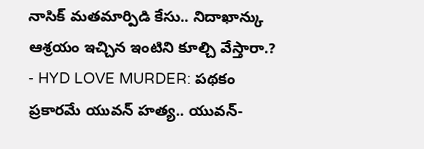నాసిక్ మతమార్పిడి కేసు.. నిదాఖాన్కు ఆశ్రయం ఇచ్చిన ఇంటిని కూల్చి వేస్తారా.?
- HYD LOVE MURDER: పథకం ప్రకారమే యువన్ హత్య.. యువన్-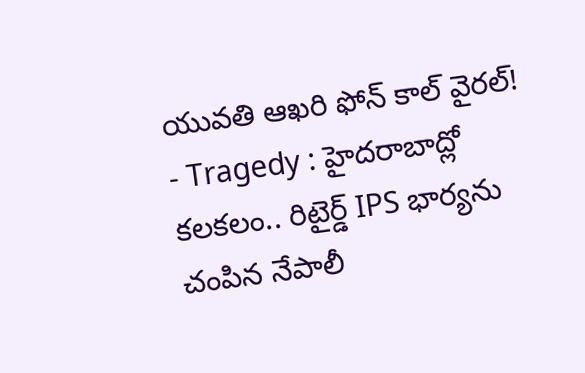యువతి ఆఖరి ఫోన్ కాల్ వైరల్!
- Tragedy : హైదరాబాద్లో కలకలం.. రిటైర్డ్ IPS భార్యను చంపిన నేపాలీ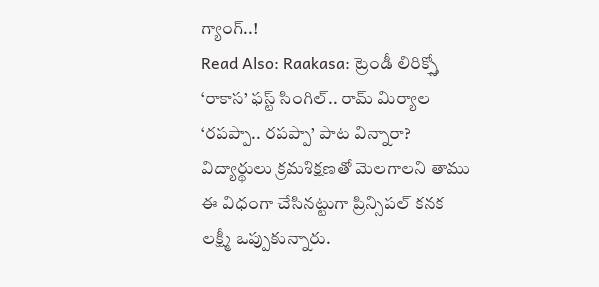గ్యాంగ్..!
Read Also: Raakasa: ట్రెండీ లిరిక్స్తో ‘రాకాస’ ఫస్ట్ సింగిల్.. రామ్ మిర్యాల ‘రపప్పా.. రపప్పా’ పాట విన్నారా?
విద్యార్థులు క్రమశిక్షణతో మెలగాలని తాము ఈ విధంగా చేసినట్టుగా ప్రిన్సిపల్ కనక లక్ష్మీ ఒప్పుకున్నారు.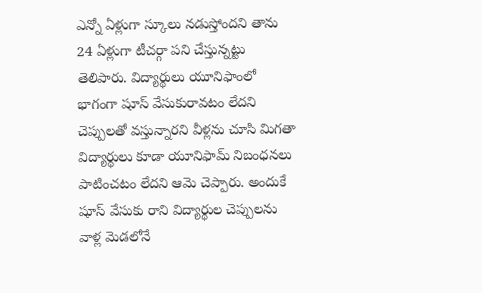ఎన్నో ఏళ్లుగా స్కూలు నడుస్తోందని తాను 24 ఏళ్లుగా టీచర్గా పని చేస్తున్నట్టు తెలిపారు. విద్యార్థులు యూనిఫాంలో భాగంగా షూస్ వేసుకురావటం లేదని చెప్పులతో వస్తున్నారని వీళ్లను చూసి మిగతా విద్యార్థులు కూడా యూనిఫామ్ నిబంధనలు పాటించటం లేదని ఆమె చెప్పారు. అందుకే షూస్ వేసుకు రాని విద్యార్థుల చెప్పులను వాళ్ల మెడలోనే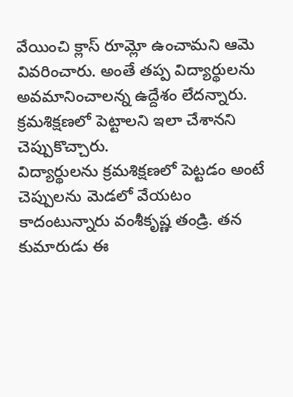వేయించి క్లాస్ రూమ్లో ఉంచామని ఆమె వివరించారు. అంతే తప్ప విద్యార్థులను అవమానించాలన్న ఉద్దేశం లేదన్నారు. క్రమశిక్షణలో పెట్టాలని ఇలా చేశానని చెప్పుకొచ్చారు.
విద్యార్థులను క్రమశిక్షణలో పెట్టడం అంటే చెప్పులను మెడలో వేయటం కాదంటున్నారు వంశీకృష్ణ తండ్రి. తన కుమారుడు ఈ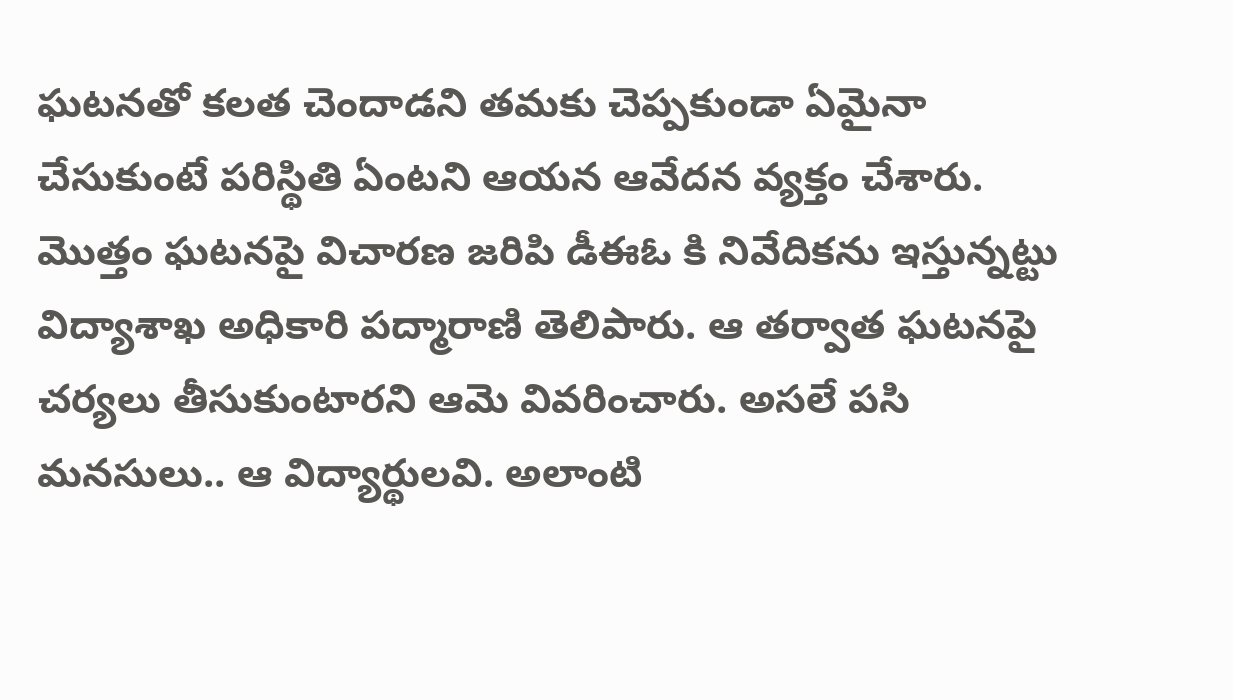ఘటనతో కలత చెందాడని తమకు చెప్పకుండా ఏమైనా చేసుకుంటే పరిస్థితి ఏంటని ఆయన ఆవేదన వ్యక్తం చేశారు. మొత్తం ఘటనపై విచారణ జరిపి డీఈఓ కి నివేదికను ఇస్తున్నట్టు విద్యాశాఖ అధికారి పద్మారాణి తెలిపారు. ఆ తర్వాత ఘటనపై చర్యలు తీసుకుంటారని ఆమె వివరించారు. అసలే పసి మనసులు.. ఆ విద్యార్థులవి. అలాంటి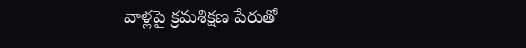వాళ్లపై క్రమశిక్షణ పేరుతో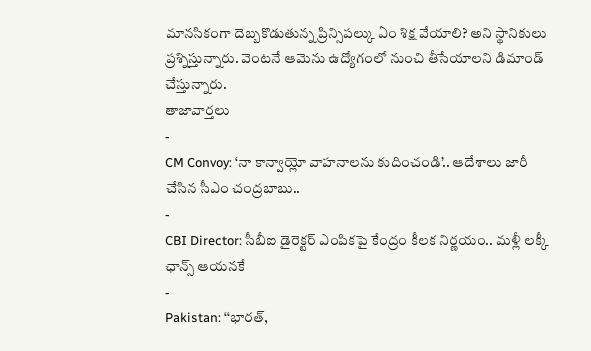మానసికంగా దెబ్బకొడుతున్న ప్రిన్సిపల్కు ఏం శిక్ష వేయాలి? అని స్థానికులు ప్రశ్నిస్తున్నారు. వెంటనే ఆమెను ఉద్యోగంలో నుంచి తీసేయాలని డిమాండ్ చేస్తున్నారు.
తాజావార్తలు
-
CM Convoy: ‘నా కాన్వాయ్లో వాహనాలను కుదించండి’.. ఆదేశాలు జారీ చేసిన సీఎం చంద్రబాబు..
-
CBI Director: సీబీఐ డైరెక్టర్ ఎంపికపై కేంద్రం కీలక నిర్ణయం.. మళ్లీ లక్కీ ఛాన్స్ ఆయనకే
-
Pakistan: ‘‘భారత్,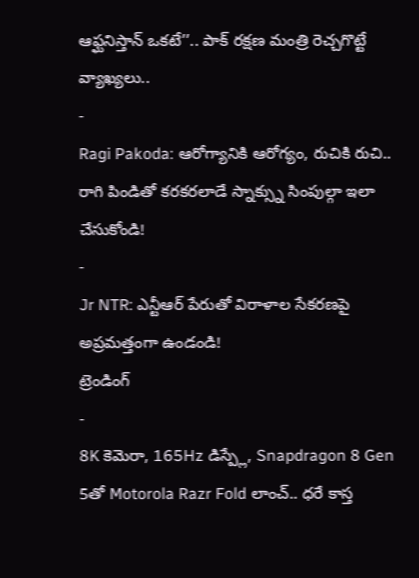ఆఫ్ఘనిస్తాన్ ఒకటే’’.. పాక్ రక్షణ మంత్రి రెచ్చగొట్టే వ్యాఖ్యలు..
-
Ragi Pakoda: ఆరోగ్యానికి ఆరోగ్యం, రుచికి రుచి.. రాగి పిండితో కరకరలాడే స్నాక్స్ను సింపుల్గా ఇలా చేసుకోండి!
-
Jr NTR: ఎన్టీఆర్ పేరుతో విరాళాల సేకరణపై అప్రమత్తంగా ఉండండి!
ట్రెండింగ్
-
8K కెమెరా, 165Hz డిస్ప్లే, Snapdragon 8 Gen 5తో Motorola Razr Fold లాంచ్.. ధరే కాస్త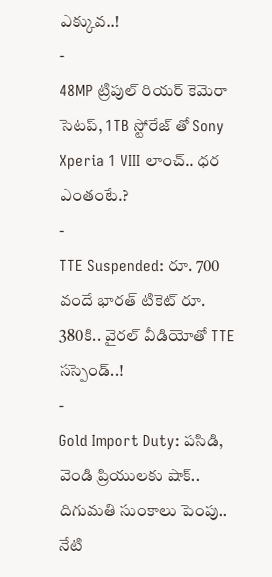ఎక్కువ..!
-
48MP ట్రిపుల్ రియర్ కెమెరా సెటప్, 1TB స్టోరేజ్ తో Sony Xperia 1 VIII లాంచ్.. ధర ఎంతంటే.?
-
TTE Suspended: రూ. 700 వందే భారత్ టికెట్ రూ. 380కి.. వైరల్ వీడియోతో TTE సస్పెండ్..!
-
Gold Import Duty: పసిడి, వెండి ప్రియులకు షాక్.. దిగుమతి సుంకాలు పెంపు.. నేటి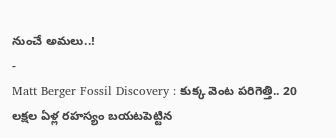నుంచే అమలు..!
-
Matt Berger Fossil Discovery : కుక్క వెంట పరిగెత్తి.. 20 లక్షల ఏళ్ల రహస్యం బయటపెట్టిన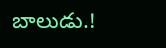బాలుడు.!